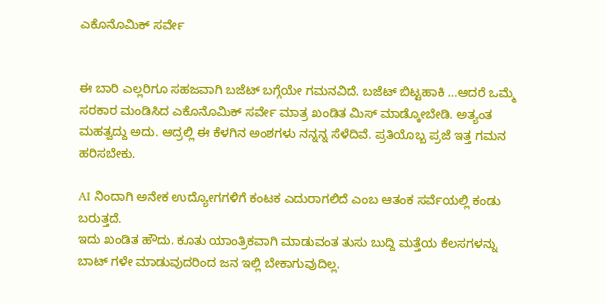ಎಕೊನೊಮಿಕ್ ಸರ್ವೇ


ಈ ಬಾರಿ ಎಲ್ಲರಿಗೂ ಸಹಜವಾಗಿ ಬಜೆಟ್ ಬಗ್ಗೆಯೇ ಗಮನವಿದೆ. ಬಜೆಟ್ ಬಿಟ್ಟಹಾಕಿ …ಆದರೆ ಒಮ್ಮೆ ಸರಕಾರ ಮಂಡಿಸಿದ ಎಕೊನೊಮಿಕ್ ಸರ್ವೇ ಮಾತ್ರ ಖಂಡಿತ ಮಿಸ್ ಮಾಡ್ಕೋಬೇಡಿ. ಅತ್ಯಂತ ಮಹತ್ವದ್ದು ಅದು. ಆದ್ರಲ್ಲಿ ಈ ಕೆಳಗಿನ ಅಂಶಗಳು ನನ್ನನ್ನ ಸೆಳೆದಿವೆ. ಪ್ರತಿಯೊಬ್ಬ ಪ್ರಜೆ ಇತ್ತ ಗಮನ ಹರಿಸಬೇಕು.

AI ನಿಂದಾಗಿ ಅನೇಕ ಉದ್ಯೋಗಗಳಿಗೆ ಕಂಟಕ ಎದುರಾಗಲಿದೆ ಎಂಬ ಆತಂಕ ಸರ್ವೆಯಲ್ಲಿ ಕಂಡು ಬರುತ್ತದೆ.
ಇದು ಖಂಡಿತ ಹೌದು. ಕೂತು ಯಾಂತ್ರಿಕವಾಗಿ ಮಾಡುವಂತ ತುಸು ಬುದ್ದಿ ಮತ್ತೆಯ ಕೆಲಸಗಳನ್ನು ಬಾಟ್ ಗಳೇ ಮಾಡುವುದರಿಂದ ಜನ ಇಲ್ಲಿ ಬೇಕಾಗುವುದಿಲ್ಲ.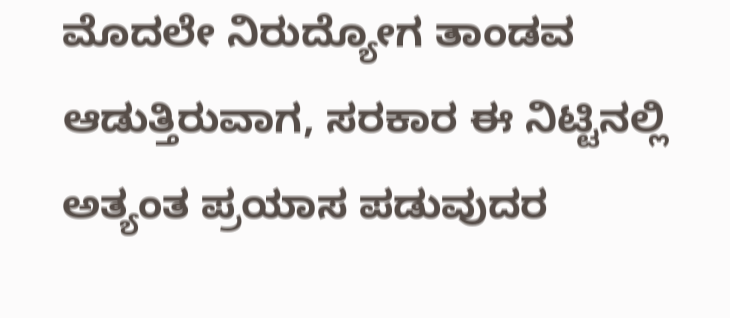ಮೊದಲೇ ನಿರುದ್ಯೋಗ ತಾಂಡವ ಆಡುತ್ತಿರುವಾಗ, ಸರಕಾರ ಈ ನಿಟ್ಟಿನಲ್ಲಿ ಅತ್ಯಂತ ಪ್ರಯಾಸ ಪಡುವುದರ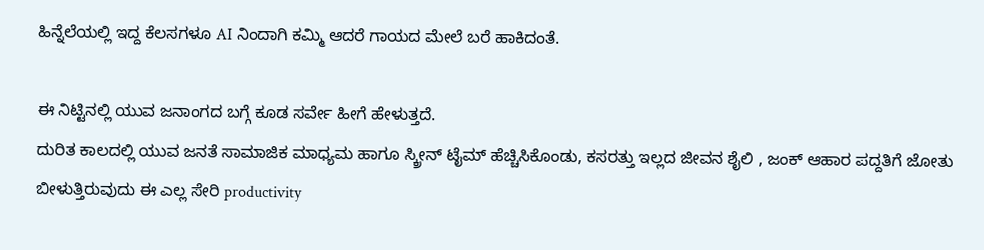ಹಿನ್ನೆಲೆಯಲ್ಲಿ ಇದ್ದ ಕೆಲಸಗಳೂ AI ನಿಂದಾಗಿ ಕಮ್ಮಿ ಆದರೆ ಗಾಯದ ಮೇಲೆ ಬರೆ ಹಾಕಿದಂತೆ.

ಈ ನಿಟ್ಟಿನಲ್ಲಿ ಯುವ ಜನಾಂಗದ ಬಗ್ಗೆ ಕೂಡ ಸರ್ವೇ ಹೀಗೆ ಹೇಳುತ್ತದೆ.
ದುರಿತ ಕಾಲದಲ್ಲಿ ಯುವ ಜನತೆ ಸಾಮಾಜಿಕ ಮಾಧ್ಯಮ ಹಾಗೂ ಸ್ಕ್ರೀನ್ ಟೈಮ್ ಹೆಚ್ಚಿಸಿಕೊಂಡು, ಕಸರತ್ತು ಇಲ್ಲದ ಜೀವನ ಶೈಲಿ , ಜಂಕ್ ಆಹಾರ ಪದ್ದತಿಗೆ ಜೋತು ಬೀಳುತ್ತಿರುವುದು ಈ ಎಲ್ಲ ಸೇರಿ productivity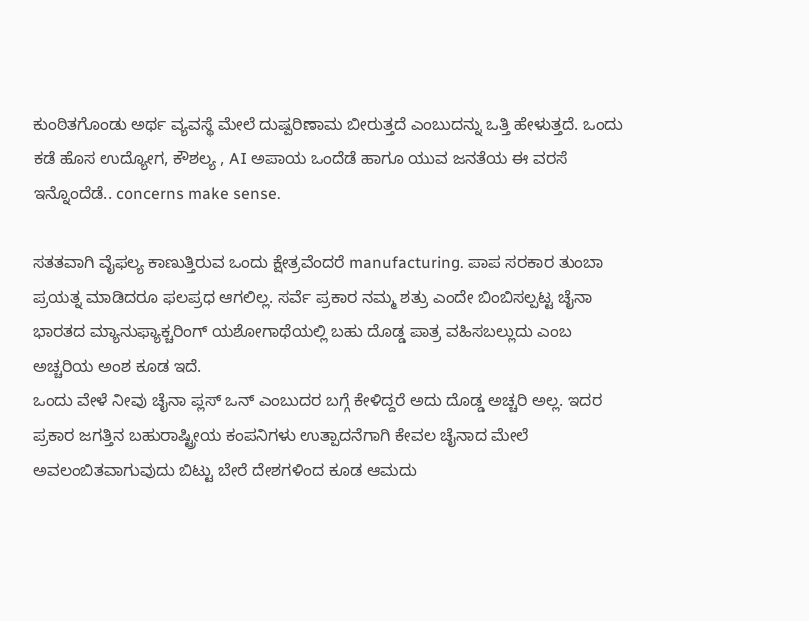ಕುಂಠಿತಗೊಂಡು ಅರ್ಥ ವ್ಯವಸ್ಥೆ ಮೇಲೆ ದುಷ್ಪರಿಣಾಮ ಬೀರುತ್ತದೆ ಎಂಬುದನ್ನು ಒತ್ತಿ ಹೇಳುತ್ತದೆ. ಒಂದು ಕಡೆ ಹೊಸ ಉದ್ಯೋಗ, ಕೌಶಲ್ಯ , AI ಅಪಾಯ ಒಂದೆಡೆ ಹಾಗೂ ಯುವ ಜನತೆಯ ಈ ವರಸೆ ಇನ್ನೊಂದೆಡೆ.. concerns make sense.

ಸತತವಾಗಿ ವೈಫಲ್ಯ ಕಾಣುತ್ತಿರುವ ಒಂದು ಕ್ಷೇತ್ರವೆಂದರೆ manufacturing. ಪಾಪ ಸರಕಾರ ತುಂಬಾ ಪ್ರಯತ್ನ ಮಾಡಿದರೂ ಫಲಪ್ರಧ ಆಗಲಿಲ್ಲ. ಸರ್ವೆ ಪ್ರಕಾರ ನಮ್ಮ ಶತ್ರು ಎಂದೇ ಬಿಂಬಿಸಲ್ಪಟ್ಟ ಚೈನಾ ಭಾರತದ ಮ್ಯಾನುಫ್ಯಾಕ್ಚರಿಂಗ್ ಯಶೋಗಾಥೆಯಲ್ಲಿ ಬಹು ದೊಡ್ಡ ಪಾತ್ರ ವಹಿಸಬಲ್ಲುದು ಎಂಬ ಅಚ್ಚರಿಯ ಅಂಶ ಕೂಡ ಇದೆ.
ಒಂದು ವೇಳೆ ನೀವು ಚೈನಾ ಪ್ಲಸ್ ಒನ್ ಎಂಬುದರ ಬಗ್ಗೆ ಕೇಳಿದ್ದರೆ ಅದು ದೊಡ್ಡ ಅಚ್ಚರಿ ಅಲ್ಲ. ಇದರ ಪ್ರಕಾರ ಜಗತ್ತಿನ ಬಹುರಾಷ್ಟ್ರೀಯ ಕಂಪನಿಗಳು ಉತ್ಪಾದನೆಗಾಗಿ ಕೇವಲ ಚೈನಾದ ಮೇಲೆ ಅವಲಂಬಿತವಾಗುವುದು ಬಿಟ್ಟು ಬೇರೆ ದೇಶಗಳಿಂದ ಕೂಡ ಆಮದು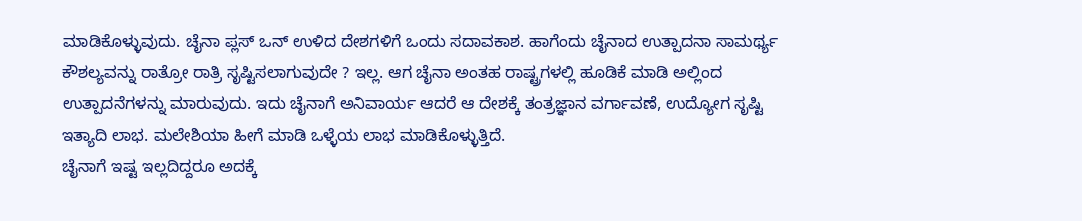ಮಾಡಿಕೊಳ್ಳುವುದು. ಚೈನಾ ಪ್ಲಸ್ ಒನ್ ಉಳಿದ ದೇಶಗಳಿಗೆ ಒಂದು ಸದಾವಕಾಶ. ಹಾಗೆಂದು ಚೈನಾದ ಉತ್ಪಾದನಾ ಸಾಮರ್ಥ್ಯ ಕೌಶಲ್ಯವನ್ನು ರಾತ್ರೋ ರಾತ್ರಿ ಸೃಷ್ಟಿಸಲಾಗುವುದೇ ? ಇಲ್ಲ. ಆಗ ಚೈನಾ ಅಂತಹ ರಾಷ್ಟ್ರಗಳಲ್ಲಿ ಹೂಡಿಕೆ ಮಾಡಿ ಅಲ್ಲಿಂದ ಉತ್ಪಾದನೆಗಳನ್ನು ಮಾರುವುದು. ಇದು ಚೈನಾಗೆ ಅನಿವಾರ್ಯ ಆದರೆ ಆ ದೇಶಕ್ಕೆ ತಂತ್ರಜ್ಞಾನ ವರ್ಗಾವಣೆ, ಉದ್ಯೋಗ ಸೃಷ್ಟಿ ಇತ್ಯಾದಿ ಲಾಭ. ಮಲೇಶಿಯಾ ಹೀಗೆ ಮಾಡಿ ಒಳ್ಳೆಯ ಲಾಭ ಮಾಡಿಕೊಳ್ಳುತ್ತಿದೆ.
ಚೈನಾಗೆ ಇಷ್ಟ ಇಲ್ಲದಿದ್ದರೂ ಅದಕ್ಕೆ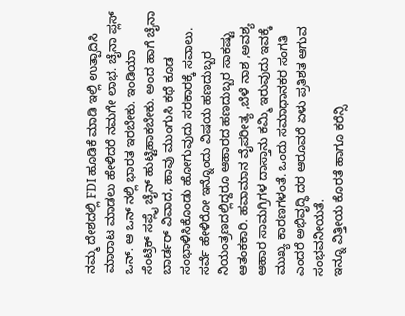ನಮ್ಮ ದೇಶದಲ್ಲಿ FDI ಹೂಡಿಕೆ ಮಾಡಿ ಇಲ್ಲಿ ಉತ್ಪಾದಿಸಿ ಮಾರಾಟ ಮಾಡಲು ಹೇಳಿದರೆ ನಮಗೇ ಲಾಭ. ಚೈನಾ ಪ್ಲಸ್ ಒನ್. ಆ ಒನ್ ನಲ್ಲಿ ಭಾರತ ಇರಬೇಕು. ಇಂಡಿಯಾ ಸೆಂಟ್ರಿಕ್ ಸಪ್ಲೈ ಚೈನ್ ಹುಟ್ಟಿಹಾಕಬೇಕು. ಅಂದ ಹಾಗೆ ಚೈನಾ ಬಾರ್ಡರ್ ವಿವಾದ, ಹಾವು ಮುಂಗುಸಿ ಕಥೆ ಕೂಡ ಸಂಭಾಳಿಸಿಕೊಂಡು ಹೋಗುವುದು ಸರಕಾರಕ್ಕೆ ಸವಾಲು.
ಸರ್ವೆ ಹೇಳಿರೋ ಇನ್ನೊಂದು ವಿಷಯ ಹಣದುಬ್ಬರ ನಿಯಂತ್ರಣದಲ್ಲಿದ್ದರೂ ಆಹಾರದ ಹಣದುಬ್ಬರ ಸಾಕಷ್ಟು ಆತಂಕಕಾರಿ. ಹವಾಮಾನ ವೈಪರೀತ್ಯ ,ಬೆಳೆ ನಾಶ ,ಅವಶ್ಯ ಆಹಾರ ಸಾಮಗ್ರಿಗಳ ದಾಸ್ತಾನು ಕಮ್ಮಿ ಇರುವುದು ಇವಕ್ಕೆ ಮುಖ್ಯ ಕಾರಣಗಳಂತೆ. ಒಂದು ಸಮಾಧಾನಕರ ಸಂಗತಿ ಎಂದರೆ ಅಭಿವೃದ್ಧಿ ದರ ಆರೂವರೆ ಏಳು ಪ್ರತಿಶತ ಆಗುವ ಸಂಭವನೀಯತೆ.
ಇನ್ನೂ ವಿತ್ತೀಯ ಕೊರತೆ ಹಾಗೂ ಕರೆನ್ಸಿ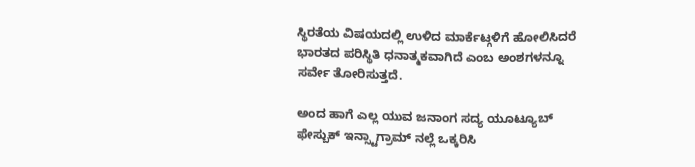ಸ್ಥಿರತೆಯ ವಿಷಯದಲ್ಲಿ ಉಳಿದ ಮಾರ್ಕೆಟ್ಗಳಿಗೆ ಹೋಲಿಸಿದರೆ ಭಾರತದ ಪರಿಸ್ಥಿತಿ ಧನಾತ್ಮಕವಾಗಿದೆ ಎಂಬ ಅಂಶಗಳನ್ನೂ ಸರ್ವೇ ತೋರಿಸುತ್ತದೆ.

ಅಂದ ಹಾಗೆ ಎಲ್ಲ ಯುವ ಜನಾಂಗ ಸದ್ಯ ಯೂಟ್ಯೂಬ್ ಫೇಸ್ಬುಕ್ ಇನ್ಸ್ಟಾಗ್ರಾಮ್ ನಲ್ಲೆ ಒಕ್ಕರಿಸಿ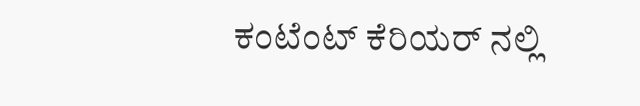ಕಂಟೆಂಟ್ ಕೆರಿಯರ್ ನಲ್ಲಿ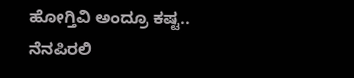ಹೋಗ್ತಿವಿ ಅಂದ್ರೂ ಕಷ್ಟ.. ನೆನಪಿರಲಿ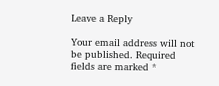Leave a Reply

Your email address will not be published. Required fields are marked *